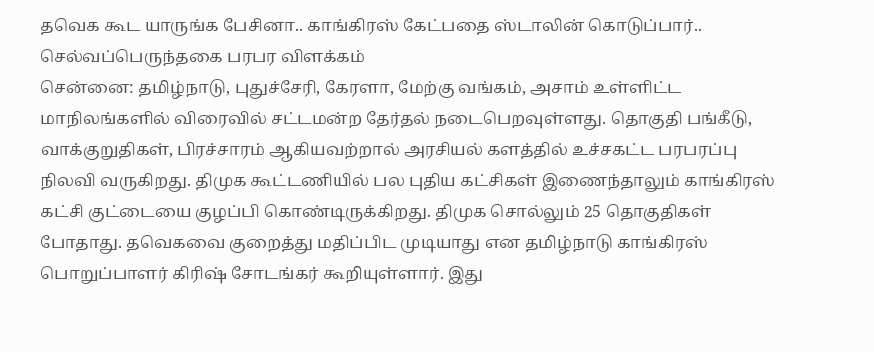தவெக கூட யாருங்க பேசினா.. காங்கிரஸ் கேட்பதை ஸ்டாலின் கொடுப்பார்.. செல்வப்பெருந்தகை பரபர விளக்கம்
சென்னை: தமிழ்நாடு, புதுச்சேரி, கேரளா, மேற்கு வங்கம், அசாம் உள்ளிட்ட மாநிலங்களில் விரைவில் சட்டமன்ற தேர்தல் நடைபெறவுள்ளது. தொகுதி பங்கீடு, வாக்குறுதிகள், பிரச்சாரம் ஆகியவற்றால் அரசியல் களத்தில் உச்சகட்ட பரபரப்பு நிலவி வருகிறது. திமுக கூட்டணியில் பல புதிய கட்சிகள் இணைந்தாலும் காங்கிரஸ் கட்சி குட்டையை குழப்பி கொண்டிருக்கிறது. திமுக சொல்லும் 25 தொகுதிகள் போதாது. தவெகவை குறைத்து மதிப்பிட முடியாது என தமிழ்நாடு காங்கிரஸ் பொறுப்பாளர் கிரிஷ் சோடங்கர் கூறியுள்ளார். இது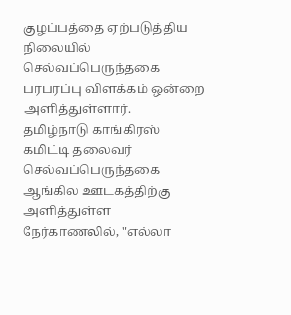குழப்பத்தை ஏற்படுத்திய நிலையில் செல்வப்பெருந்தகை பரபரப்பு விளக்கம் ஒன்றை அளித்துள்ளார்.
தமிழ்நாடு காங்கிரஸ் கமிட்டி தலைவர் செல்வப்பெருந்தகை ஆங்கில ஊடகத்திற்கு அளித்துள்ள நேர்காணலில், "எல்லா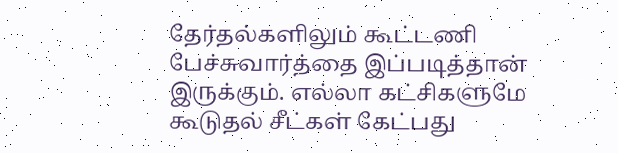தேர்தல்களிலும் கூட்டணி பேச்சுவார்த்தை இப்படித்தான் இருக்கும். எல்லா கட்சிகளுமே கூடுதல் சீட்கள் கேட்பது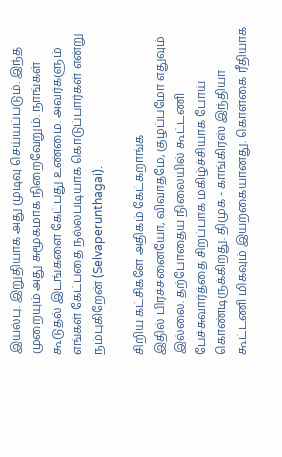இயல்பு. இறுதியாக அது முடிவு செய்யப்படும். இந்த முறையும் அது சுமூகமாக நிறைவேறும். நாங்கள் கூடுதல் இடங்களை கேட்பது உண்மை. அவர்களும் எங்கள் கேட்பதை நல்லபடியாக கொடுப்பார்கள் என்று நம்புகிறேன் (Selvaperunthagai).

சிறிய கட்சிகளே அதிகம் கேட்கறாங்க
இதில் பிரச்சனையோ, விவாதமே, குழப்பமோ எதுவும் இல்லை. தற்போதைய நிலையில் கூட்டணி பேச்சுவார்த்தை சிறப்பாக மகிழ்ச்சியாக போய் கொண்டிருக்கிறது. திமுக - காங்கிரஸ் இந்தியா கூட்டணி மிகவும் இயற்கையானது. கொள்கை ரீதியாக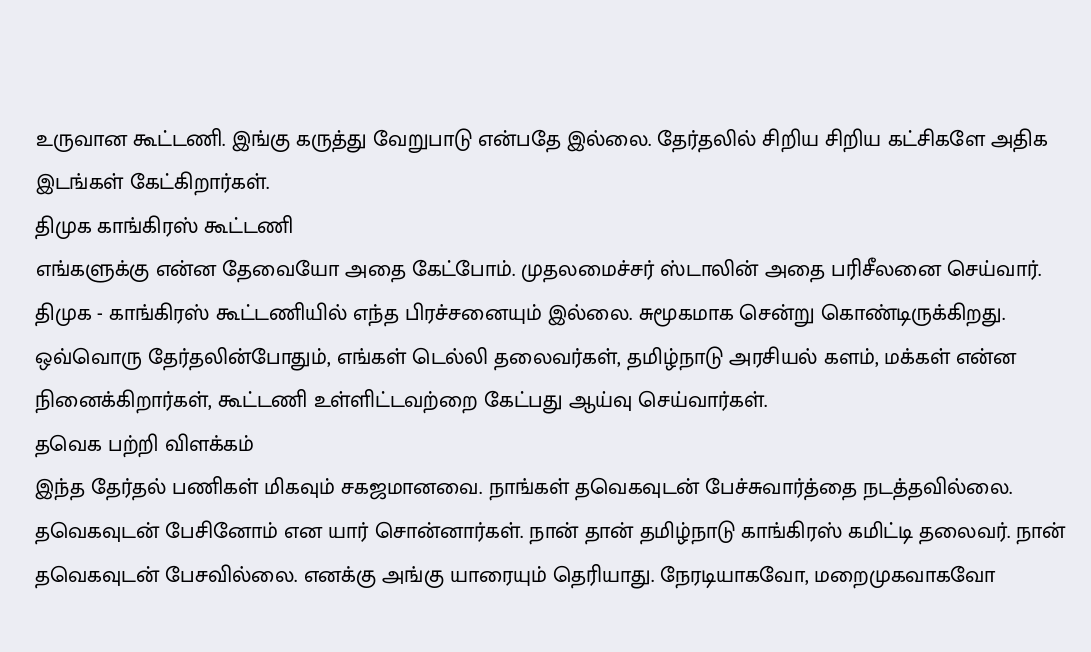உருவான கூட்டணி. இங்கு கருத்து வேறுபாடு என்பதே இல்லை. தேர்தலில் சிறிய சிறிய கட்சிகளே அதிக இடங்கள் கேட்கிறார்கள்.
திமுக காங்கிரஸ் கூட்டணி
எங்களுக்கு என்ன தேவையோ அதை கேட்போம். முதலமைச்சர் ஸ்டாலின் அதை பரிசீலனை செய்வார். திமுக - காங்கிரஸ் கூட்டணியில் எந்த பிரச்சனையும் இல்லை. சுமூகமாக சென்று கொண்டிருக்கிறது. ஒவ்வொரு தேர்தலின்போதும், எங்கள் டெல்லி தலைவர்கள், தமிழ்நாடு அரசியல் களம், மக்கள் என்ன நினைக்கிறார்கள், கூட்டணி உள்ளிட்டவற்றை கேட்பது ஆய்வு செய்வார்கள்.
தவெக பற்றி விளக்கம்
இந்த தேர்தல் பணிகள் மிகவும் சகஜமானவை. நாங்கள் தவெகவுடன் பேச்சுவார்த்தை நடத்தவில்லை. தவெகவுடன் பேசினோம் என யார் சொன்னார்கள். நான் தான் தமிழ்நாடு காங்கிரஸ் கமிட்டி தலைவர். நான் தவெகவுடன் பேசவில்லை. எனக்கு அங்கு யாரையும் தெரியாது. நேரடியாகவோ, மறைமுகவாகவோ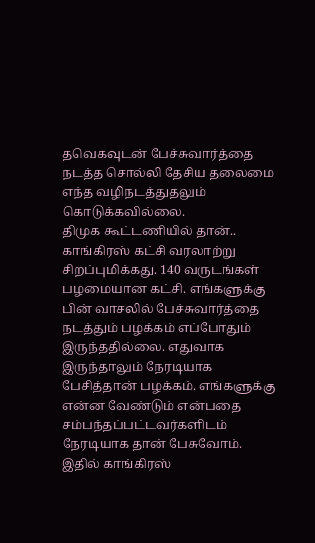தவெகவுடன் பேச்சுவார்த்தை நடத்த சொல்லி தேசிய தலைமை எந்த வழிநடத்துதலும் கொடுக்கவில்லை.
திமுக கூட்டணியில் தான்..
காங்கிரஸ் கட்சி வரலாற்று சிறப்புமிக்கது. 140 வருடங்கள் பழமையான கட்சி. எங்களுக்கு பின் வாசலில் பேச்சுவார்த்தை நடத்தும் பழக்கம் எப்போதும் இருந்ததில்லை. எதுவாக இருந்தாலும் நேரடியாக பேசித்தான் பழக்கம். எங்களுக்கு என்ன வேண்டும் என்பதை சம்பந்தப்பட்டவர்களிடம் நேரடியாக தான் பேசுவோம். இதில் காங்கிரஸ்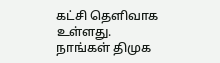கட்சி தெளிவாக உள்ளது. நாங்கள் திமுக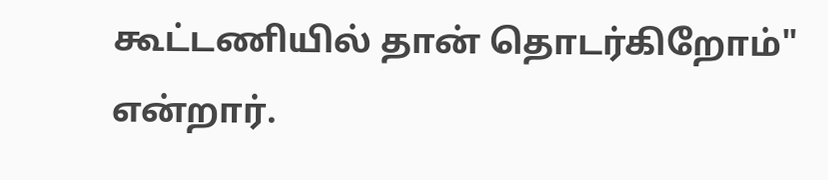கூட்டணியில் தான் தொடர்கிறோம்" என்றார்.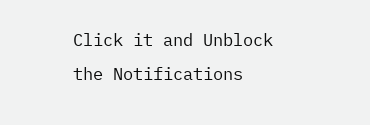Click it and Unblock the Notifications